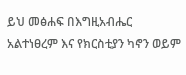ይህ መፅሐፍ በእግዚአብሔር አልተነፀረም እና የክርስቲያን ካኖን ወይም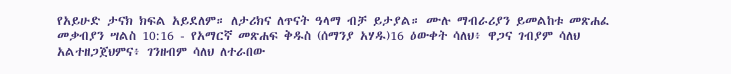የአይሁድ ታናክ ክፍል አይደለም። ለታሪክና ለጥናት ዓላማ ብቻ ይታያል። ሙሉ ማብራሪያን ይመልከቱ መጽሐፈ መቃብያን ሣልስ 10:16 - የአማርኛ መጽሐፍ ቅዱስ (ሰማንያ አሃዱ)16 ዕውቀት ሳለህ፥ ዋጋና ገብያም ሳለህ አልተዘጋጀህምና፥ ገንዘብም ሳለህ ለተራበው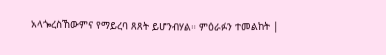አላጐረስኸውምና የማይረባ ጸጸት ይሆንብሃል። ምዕራፉን ተመልከት |